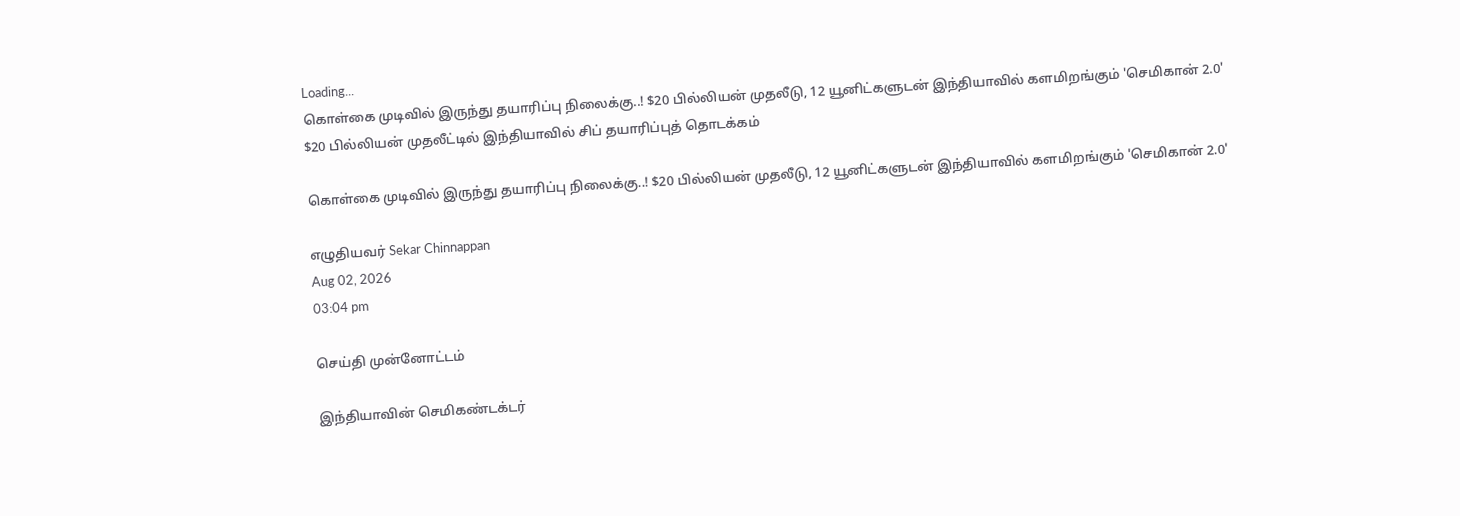Loading...
கொள்கை முடிவில் இருந்து தயாரிப்பு நிலைக்கு..! $20 பில்லியன் முதலீடு, 12 யூனிட்களுடன் இந்தியாவில் களமிறங்கும் 'செமிகான் 2.0'
$20 பில்லியன் முதலீட்டில் இந்தியாவில் சிப் தயாரிப்புத் தொடக்கம்

கொள்கை முடிவில் இருந்து தயாரிப்பு நிலைக்கு..! $20 பில்லியன் முதலீடு, 12 யூனிட்களுடன் இந்தியாவில் களமிறங்கும் 'செமிகான் 2.0'

எழுதியவர் Sekar Chinnappan
Aug 02, 2026
03:04 pm

செய்தி முன்னோட்டம்

இந்தியாவின் செமிகண்டக்டர்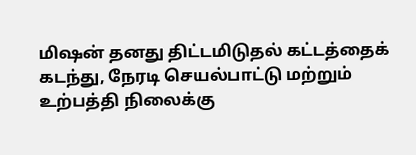மிஷன் தனது திட்டமிடுதல் கட்டத்தைக் கடந்து, நேரடி செயல்பாட்டு மற்றும் உற்பத்தி நிலைக்கு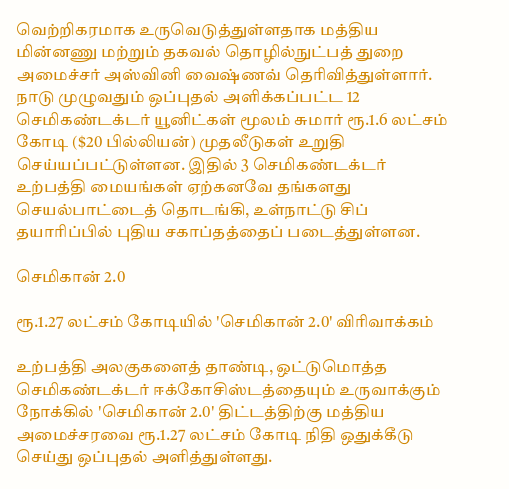வெற்றிகரமாக உருவெடுத்துள்ளதாக மத்திய மின்னணு மற்றும் தகவல் தொழில்நுட்பத் துறை அமைச்சர் அஸ்வினி வைஷ்ணவ் தெரிவித்துள்ளார். நாடு முழுவதும் ஒப்புதல் அளிக்கப்பட்ட 12 செமிகண்டக்டர் யூனிட்கள் மூலம் சுமார் ரூ.1.6 லட்சம் கோடி ($20 பில்லியன்) முதலீடுகள் உறுதி செய்யப்பட்டுள்ளன. இதில் 3 செமிகண்டக்டர் உற்பத்தி மையங்கள் ஏற்கனவே தங்களது செயல்பாட்டைத் தொடங்கி, உள்நாட்டு சிப் தயாரிப்பில் புதிய சகாப்தத்தைப் படைத்துள்ளன.

செமிகான் 2.0

ரூ.1.27 லட்சம் கோடியில் 'செமிகான் 2.0' விரிவாக்கம்

உற்பத்தி அலகுகளைத் தாண்டி, ஒட்டுமொத்த செமிகண்டக்டர் ஈக்கோசிஸ்டத்தையும் உருவாக்கும் நோக்கில் 'செமிகான் 2.0' திட்டத்திற்கு மத்திய அமைச்சரவை ரூ.1.27 லட்சம் கோடி நிதி ஒதுக்கீடு செய்து ஒப்புதல் அளித்துள்ளது.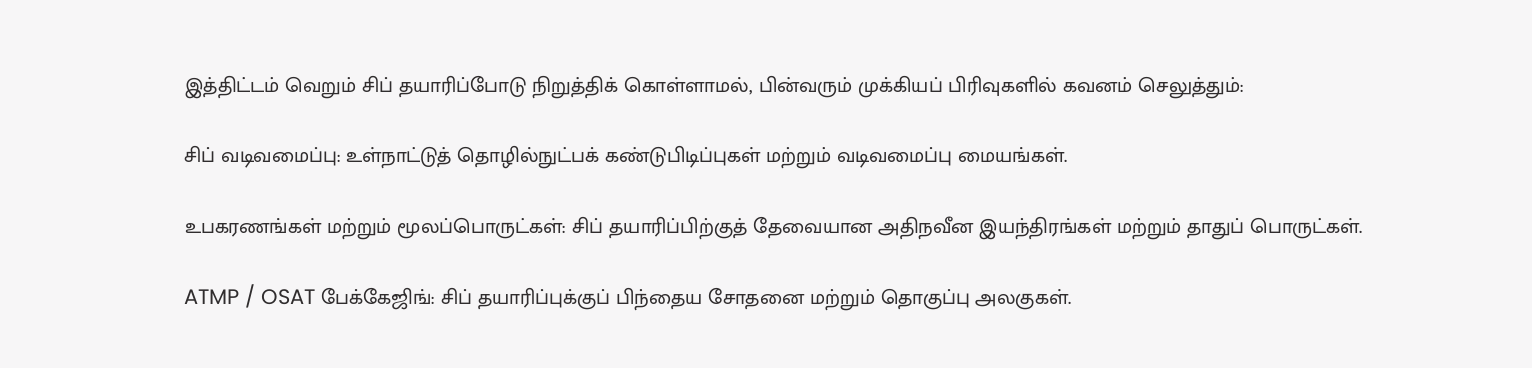இத்திட்டம் வெறும் சிப் தயாரிப்போடு நிறுத்திக் கொள்ளாமல், பின்வரும் முக்கியப் பிரிவுகளில் கவனம் செலுத்தும்:

சிப் வடிவமைப்பு: உள்நாட்டுத் தொழில்நுட்பக் கண்டுபிடிப்புகள் மற்றும் வடிவமைப்பு மையங்கள்.

உபகரணங்கள் மற்றும் மூலப்பொருட்கள்: சிப் தயாரிப்பிற்குத் தேவையான அதிநவீன இயந்திரங்கள் மற்றும் தாதுப் பொருட்கள்.

ATMP / OSAT பேக்கேஜிங்: சிப் தயாரிப்புக்குப் பிந்தைய சோதனை மற்றும் தொகுப்பு அலகுகள்.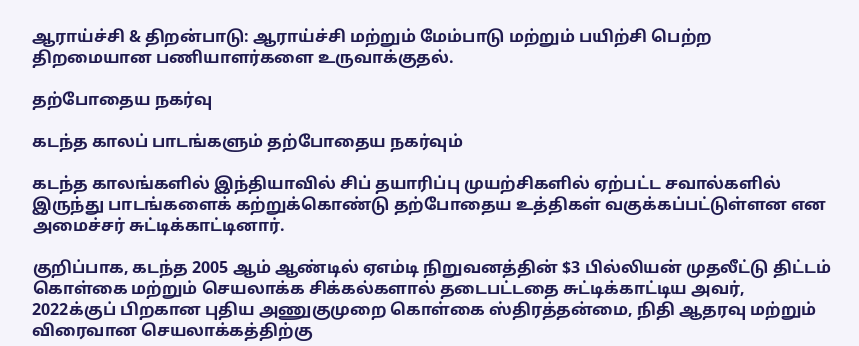ஆராய்ச்சி & திறன்பாடு: ஆராய்ச்சி மற்றும் மேம்பாடு மற்றும் பயிற்சி பெற்ற திறமையான பணியாளர்களை உருவாக்குதல்.

தற்போதைய நகர்வு

கடந்த காலப் பாடங்களும் தற்போதைய நகர்வும்

கடந்த காலங்களில் இந்தியாவில் சிப் தயாரிப்பு முயற்சிகளில் ஏற்பட்ட சவால்களில் இருந்து பாடங்களைக் கற்றுக்கொண்டு தற்போதைய உத்திகள் வகுக்கப்பட்டுள்ளன என அமைச்சர் சுட்டிக்காட்டினார்.

குறிப்பாக, கடந்த 2005 ஆம் ஆண்டில் ஏஎம்டி நிறுவனத்தின் $3 பில்லியன் முதலீட்டு திட்டம் கொள்கை மற்றும் செயலாக்க சிக்கல்களால் தடைபட்டதை சுட்டிக்காட்டிய அவர், 2022க்குப் பிறகான புதிய அணுகுமுறை கொள்கை ஸ்திரத்தன்மை, நிதி ஆதரவு மற்றும் விரைவான செயலாக்கத்திற்கு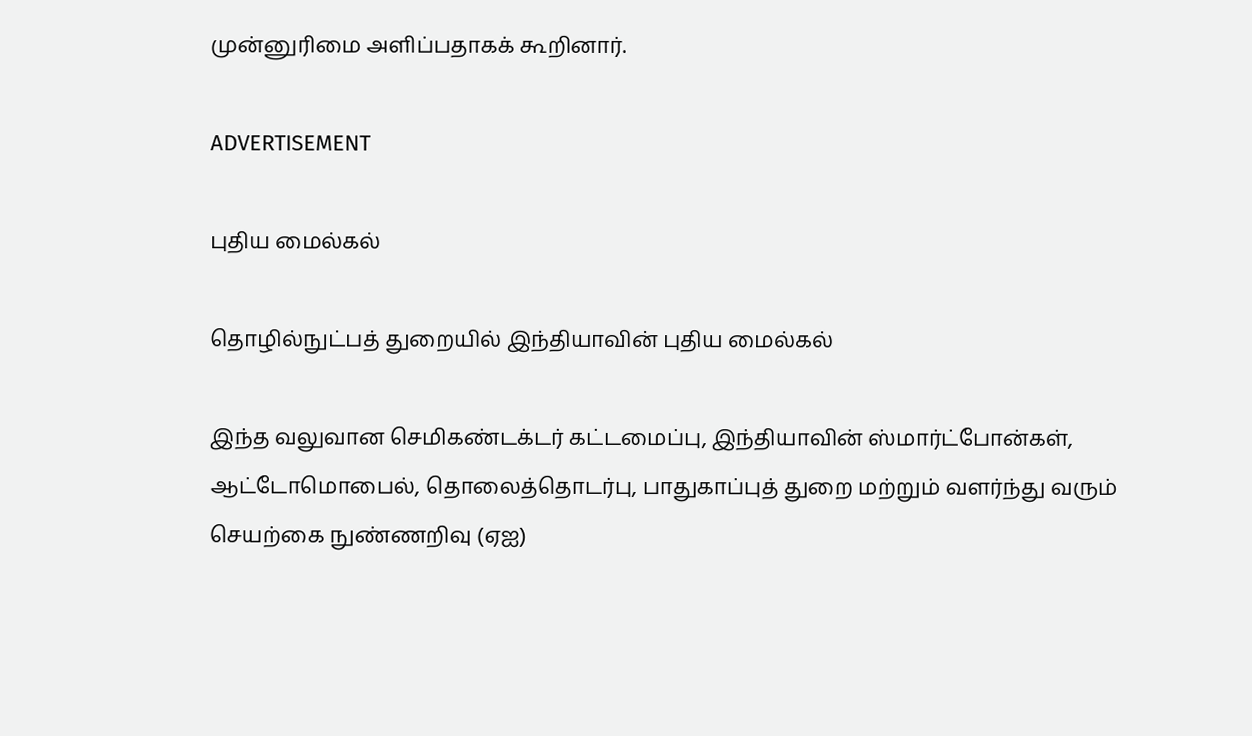முன்னுரிமை அளிப்பதாகக் கூறினார்.

ADVERTISEMENT

புதிய மைல்கல்

தொழில்நுட்பத் துறையில் இந்தியாவின் புதிய மைல்கல்

இந்த வலுவான செமிகண்டக்டர் கட்டமைப்பு, இந்தியாவின் ஸ்மார்ட்போன்கள், ஆட்டோமொபைல், தொலைத்தொடர்பு, பாதுகாப்புத் துறை மற்றும் வளர்ந்து வரும் செயற்கை நுண்ணறிவு (ஏஐ)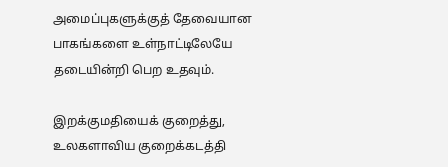அமைப்புகளுக்குத் தேவையான பாகங்களை உள்நாட்டிலேயே தடையின்றி பெற உதவும்.

இறக்குமதியைக் குறைத்து, உலகளாவிய குறைக்கடத்தி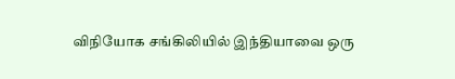விநியோக சங்கிலியில் இந்தியாவை ஒரு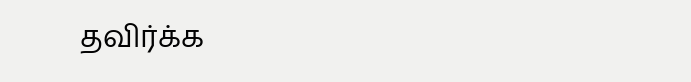தவிர்க்க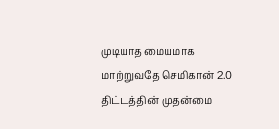முடியாத மையமாக மாற்றுவதே செமிகான் 2.0 திட்டத்தின் முதன்மை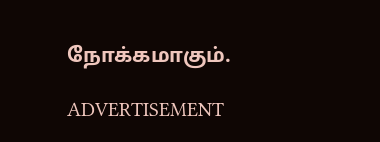நோக்கமாகும்.

ADVERTISEMENT